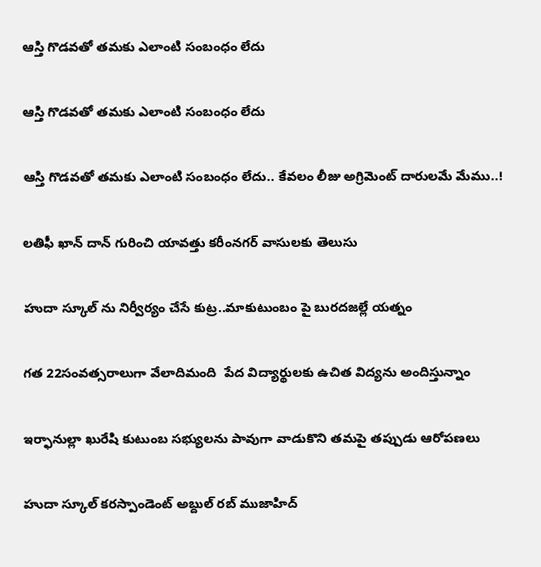ఆస్తి గొడవతో తమకు ఎలాంటి సంబంధం లేదు

ఆస్తి గొడవతో తమకు ఎలాంటి సంబంధం లేదు

ఆస్తి గొడవతో తమకు ఎలాంటి సంబంధం లేదు.. కేవలం లీజు అగ్రిమెంట్ దారులమే మేము..!

లతిఫీ ఖాన్ దాన్ గురించి యావత్తు కరీంనగర్ వాసులకు తెలుసు

హుదా స్కూల్ ను నిర్వీర్యం చేసే కుట్ర..మాకుటుంబం పై బురదజల్లే యత్నం

గత 22సంవత్సరాలుగా వేలాదిమంది  పేద విద్యార్థులకు ఉచిత విద్యను అందిస్తున్నాం

ఇర్ఫానుల్లా ఖురేషి కుటుంబ సభ్యులను పావుగా వాడుకొని తమపై తప్పుడు ఆరోపణలు

హుదా స్కూల్ కరస్పాండెంట్ అబ్దుల్ రబ్ ముజాహిద్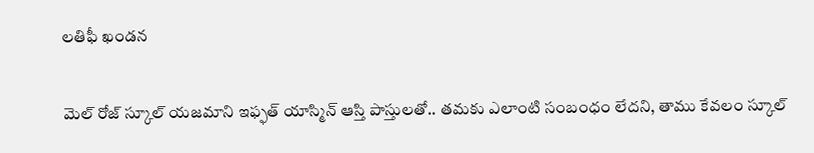లతిఫీ ఖండన

మెల్ రోజ్ స్కూల్ యజమాని ఇఫ్ఫత్ యాస్మిన్ ఆస్తి పాస్తులతో.. తమకు ఎలాంటి సంబంధం లేదని, తాము కేవలం స్కూల్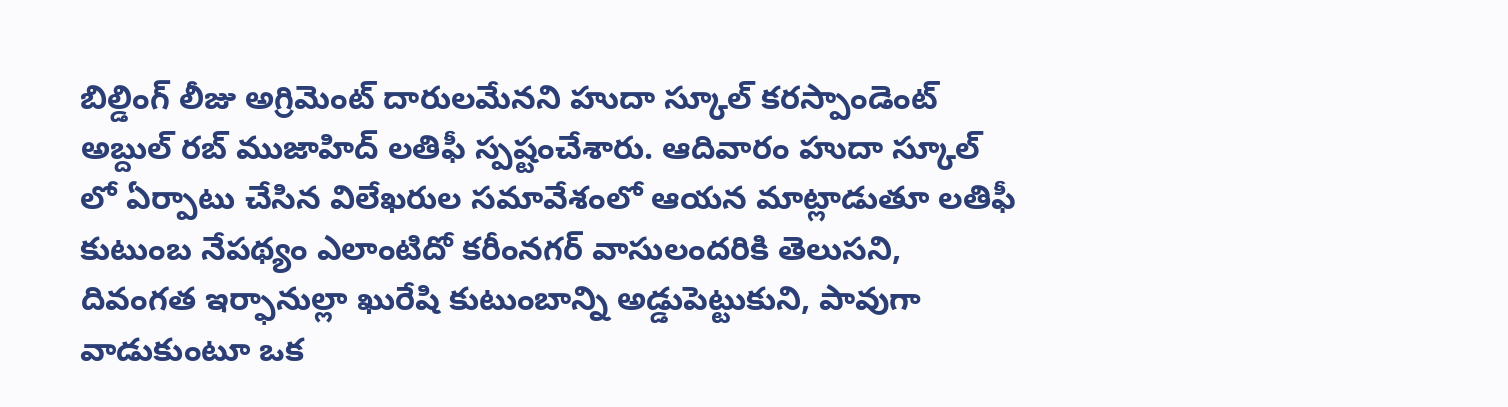బిల్డింగ్ లీజు అగ్రిమెంట్ దారులమేనని హుదా స్కూల్ కరస్పాండెంట్ అబ్దుల్ రబ్ ముజాహిద్ లతిఫీ స్పష్టంచేశారు. ఆదివారం హుదా స్కూల్ లో ఏర్పాటు చేసిన విలేఖరుల సమావేశంలో ఆయన మాట్లాడుతూ లతిఫీ కుటుంబ నేపథ్యం ఎలాంటిదో కరీంనగర్ వాసులందరికి తెలుసని, దివంగత ఇర్ఫానుల్లా ఖురేషి కుటుంబాన్ని అడ్డుపెట్టుకుని, పావుగా వాడుకుంటూ ఒక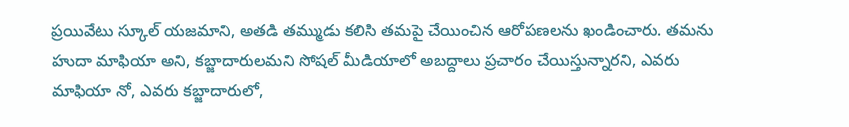ప్రయివేటు స్కూల్ యజమాని, అతడి తమ్ముడు కలిసి తమపై చేయించిన ఆరోపణలను ఖండించారు. తమను హుదా మాఫియా అని, కబ్జాదారులమని సోషల్ మీడియాలో అబద్దాలు ప్రచారం చేయిస్తున్నారని, ఎవరు మాఫియా నో, ఎవరు కబ్జాదారులో,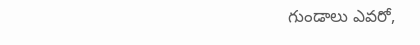గుండాలు ఎవరో,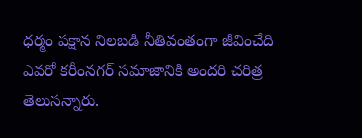ధర్మం పక్షాన నిలబడి నీతివంతంగా జీవించేది ఎవరో కరీంనగర్ సమాజానికి అందరి చరిత్ర తెలుసన్నారు.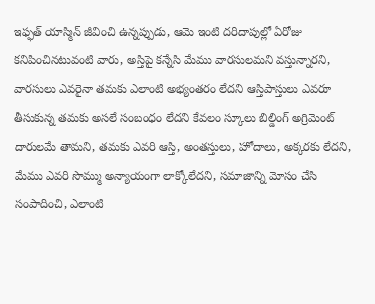ఇఫ్ఫత్ యాస్మిన్ జీవించి ఉన్నప్పుడు, ఆమె ఇంటి దరిదాపుల్లో ఏరోజు కనిపించినటువంటి వారు, అస్తిపై కన్నేసి మేము వారసులమని వస్తున్నారని, వారసులు ఎవరైనా తమకు ఎలాంటి అభ్యంతరం లేదని ఆస్తిపాస్తులు ఎవరూ తీసుకున్న తమకు అసలే సంబంధం లేదని కేవలం స్కూలు బిల్డింగ్ అగ్రిమెంట్ దారులమే తామని, తమకు ఎవరి ఆస్తి, అంతస్తులు, హోదాలు, అక్కరకు లేదని, మేము ఎవరి సొమ్ము అన్యాయంగా లాక్కోలేదని, సమాజాన్ని మోసం చేసి సంపాదించి, ఎలాంటి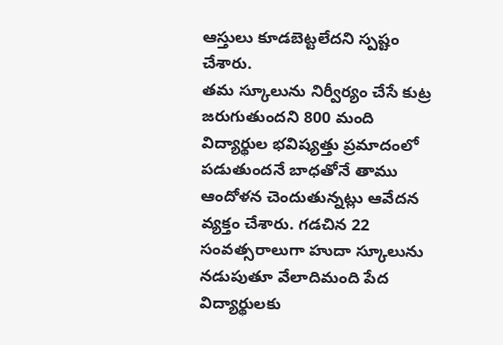ఆస్తులు కూడబెట్టలేదని స్పష్టం చేశారు.
తమ స్కూలును నిర్వీర్యం చేసే కుట్ర జరుగుతుందని 800 మంది విద్యార్థుల భవిష్యత్తు ప్రమాదంలో పడుతుందనే బాధతోనే తాము ఆందోళన చెందుతున్నట్లు ఆవేదన వ్యక్తం చేశారు. గడచిన 22 సంవత్సరాలుగా హుదా స్కూలును  నడుపుతూ వేలాదిమంది పేద విద్యార్థులకు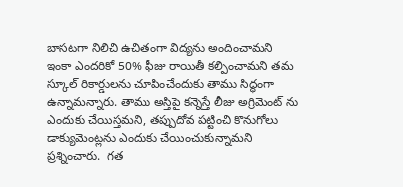బాసటగా నిలిచి ఉచితంగా విద్యను అందించామని ఇంకా ఎందరికో 50% ఫీజు రాయితీ కల్పించామని తమ స్కూల్ రికార్డులను చూపించేందుకు తాము సిద్ధంగా ఉన్నామన్నారు. తాము అస్తిపై కన్నెస్తే లీజు అగ్రిమెంట్ ను ఎందుకు చేయిస్తమని, తప్పుదోవ పట్టించి కొనుగోలు డాక్యుమెంట్లను ఎందుకు చేయించుకున్నామని ప్రశ్నించారు.  గత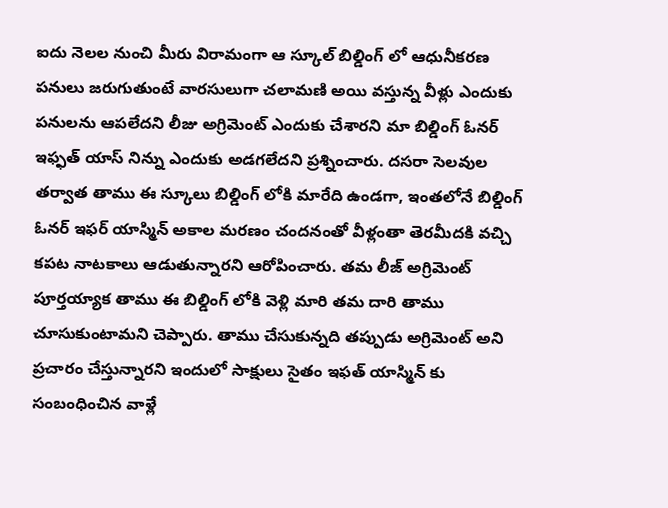ఐదు నెలల నుంచి మీరు విరామంగా ఆ స్కూల్ బిల్డింగ్ లో ఆధునీకరణ పనులు జరుగుతుంటే వారసులుగా చలామణి అయి వస్తున్న వీళ్లు ఎందుకు పనులను ఆపలేదని లీజు అగ్రిమెంట్ ఎందుకు చేశారని మా బిల్డింగ్ ఓనర్ ఇఫ్ఫత్ యాస్ నిన్ను ఎందుకు అడగలేదని ప్రశ్నించారు. దసరా సెలవుల తర్వాత తాము ఈ స్కూలు బిల్డింగ్ లోకి మారేది ఉండగా, ఇంతలోనే బిల్డింగ్ ఓనర్ ఇఫర్ యాస్మిన్ అకాల మరణం చందనంతో వీళ్లంతా తెరమీదకి వచ్చి కపట నాటకాలు ఆడుతున్నారని ఆరోపించారు. తమ లీజ్ అగ్రిమెంట్ పూర్తయ్యాక తాము ఈ బిల్డింగ్ లోకి వెళ్లి మారి తమ దారి తాము చూసుకుంటామని చెప్పారు. తాము చేసుకున్నది తప్పుడు అగ్రిమెంట్ అని ప్రచారం చేస్తున్నారని ఇందులో సాక్షులు సైతం ఇఫత్ యాస్మిన్ కు సంబంధించిన వాళ్లే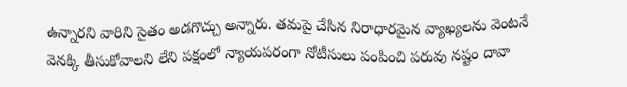ఉన్నారని వారిని సైతం అడగొచ్చు అన్నారు. తమపై చేసిన నిరాధారమైన వ్యాఖ్యలను వెంటనే వెనక్కి తీసుకోవాలని లేని పక్షంలో న్యాయపరంగా నోటీసులు పంపించి పరువు నష్టం దావా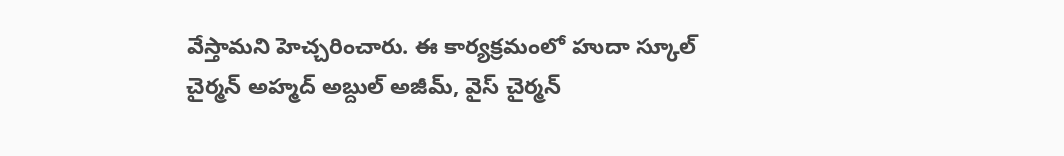వేస్తామని హెచ్చరించారు. ఈ కార్యక్రమంలో హుదా స్కూల్ చైర్మన్ అహ్మద్ అబ్దుల్ అజీమ్, వైస్ చైర్మన్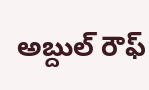అబ్దుల్ రౌఫ్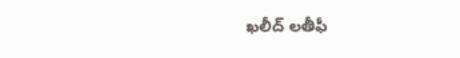ఖలీద్ లతీఫీ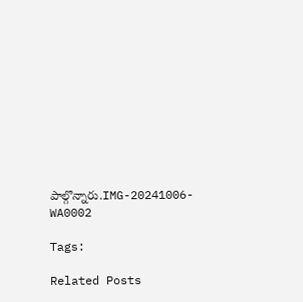పాల్గొన్నారు.IMG-20241006-WA0002

Tags:

Related Posts